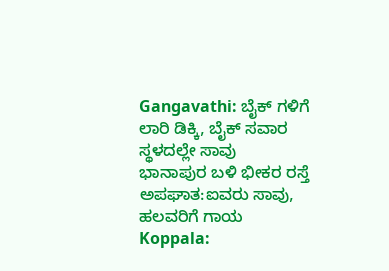Gangavathi: ಬೈಕ್ ಗಳಿಗೆ ಲಾರಿ ಡಿಕ್ಕಿ, ಬೈಕ್ ಸವಾರ ಸ್ಥಳದಲ್ಲೇ ಸಾವು
ಭಾನಾಪುರ ಬಳಿ ಭೀಕರ ರಸ್ತೆ ಅಪಘಾತ:ಐವರು ಸಾವು, ಹಲವರಿಗೆ ಗಾಯ
Koppala: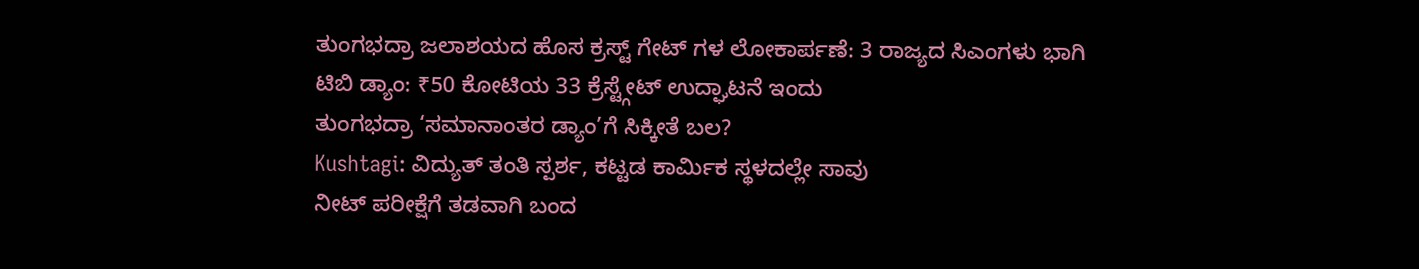ತುಂಗಭದ್ರಾ ಜಲಾಶಯದ ಹೊಸ ಕ್ರಸ್ಟ್ ಗೇಟ್ ಗಳ ಲೋಕಾರ್ಪಣೆ: 3 ರಾಜ್ಯದ ಸಿಎಂಗಳು ಭಾಗಿ
ಟಿಬಿ ಡ್ಯಾಂ: ₹50 ಕೋಟಿಯ 33 ಕ್ರೆಸ್ಟ್ಗೇಟ್ ಉದ್ಘಾಟನೆ ಇಂದು
ತುಂಗಭದ್ರಾ ‘ಸಮಾನಾಂತರ ಡ್ಯಾಂ’ಗೆ ಸಿಕ್ಕೀತೆ ಬಲ?
Kushtagi: ವಿದ್ಯುತ್ ತಂತಿ ಸ್ಪರ್ಶ, ಕಟ್ಟಡ ಕಾರ್ಮಿಕ ಸ್ಥಳದಲ್ಲೇ ಸಾವು
ನೀಟ್ ಪರೀಕ್ಷೆಗೆ ತಡವಾಗಿ ಬಂದ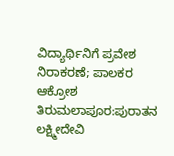ವಿದ್ಯಾರ್ಥಿನಿಗೆ ಪ್ರವೇಶ ನಿರಾಕರಣೆ; ಪಾಲಕರ ಆಕ್ರೋಶ
ತಿರುಮಲಾಪೂರ:ಪುರಾತನ ಲಕ್ಷ್ಮೀದೇವಿ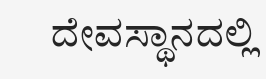ದೇವಸ್ಥಾನದಲ್ಲಿ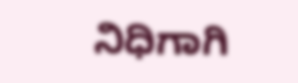ನಿಧಿಗಾಗಿ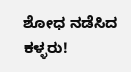ಶೋಧ ನಡೆಸಿದ ಕಳ್ಳರು!